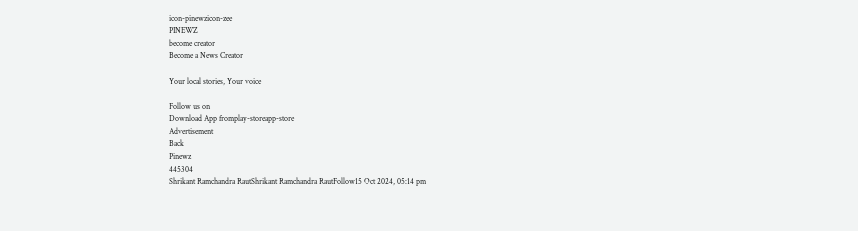icon-pinewzicon-zee
PINEWZ
become creator
Become a News Creator

Your local stories, Your voice

Follow us on
Download App fromplay-storeapp-store
Advertisement
Back
Pinewz
445304
Shrikant Ramchandra RautShrikant Ramchandra RautFollow15 Oct 2024, 05:14 pm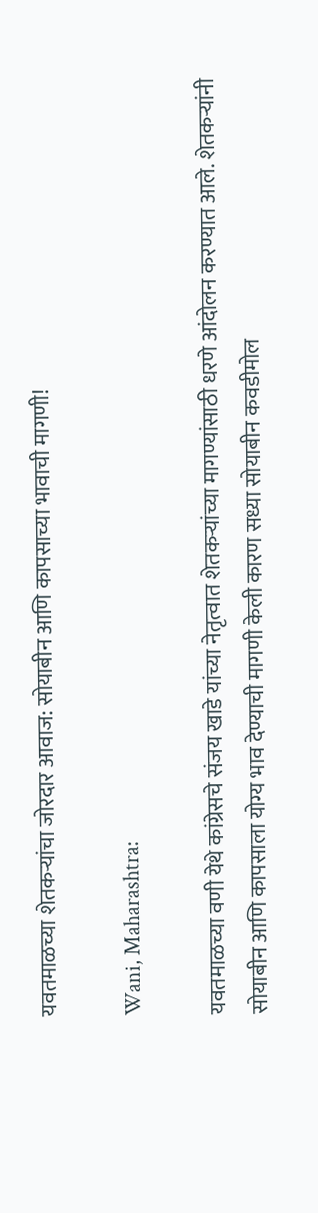यवतमाळच्या शेतकऱ्यांचा जोरदार आवाज: सोयाबीन आणि कापसाच्या भावाची मागणी!

Wani, Maharashtra:

यवतमाळच्या वणी येथे कांग्रेसचे संजय खाडे यांच्या नेतृत्वात शेतकऱ्यांच्या मागण्यांसाठी धरणे आंदोलन करण्यात आले. शेतकऱ्यांनी सोयाबीन आणि कापसाला योग्य भाव देण्याची मागणी केली कारण सध्या सोयाबीन कवडीमोल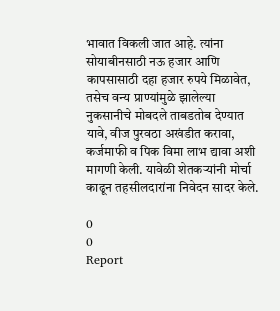भावात विकली जात आहे. त्यांना सोयाबीनसाठी नऊ हजार आणि कापसासाठी दहा हजार रुपये मिळावेत, तसेच वन्य प्राण्यांमुळे झालेल्या नुकसानीचे मोबदले ताबडतोब देण्यात यावे, वीज पुरवठा अखंडीत करावा, कर्जमाफी व पिक विमा लाभ द्यावा अशी मागणी केली. यावेळी शेतकऱ्यांनी मोर्चा काढून तहसीलदारांना निवेदन सादर केले.

0
0
Report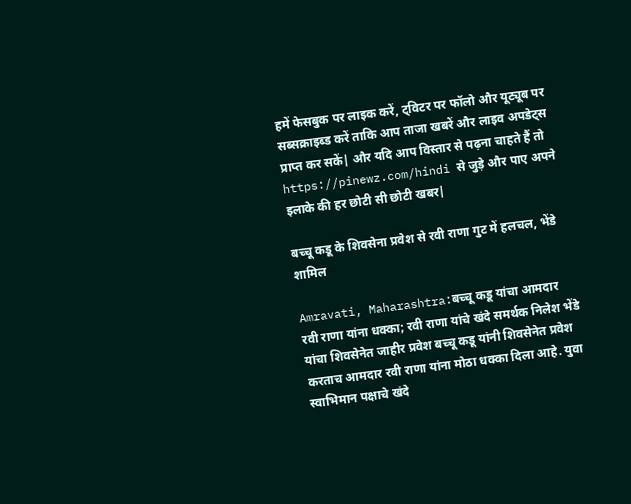हमें फेसबुक पर लाइक करें, ट्विटर पर फॉलो और यूट्यूब पर सब्सक्राइब्ड करें ताकि आप ताजा खबरें और लाइव अपडेट्स प्राप्त कर सकें| और यदि आप विस्तार से पढ़ना चाहते हैं तो https://pinewz.com/hindi से जुड़े और पाए अपने इलाके की हर छोटी सी छोटी खबर|

बच्चू कडू के शिवसेना प्रवेश से रवी राणा गुट में हलचल, भेंडे शामिल

Amravati, Maharashtra:बच्चू कडू यांचा आमदार रवी राणा यांना धक्का; रवी राणा यांचे खंदे समर्थक निलेश भेंडे यांचा शिवसेनेत जाहीर प्रवेश बच्चू कडू यांनी शिवसेनेत प्रवेश करताच आमदार रवी राणा यांना मोठा धक्का दिला आहे. युवा स्वाभिमान पक्षाचे खंदे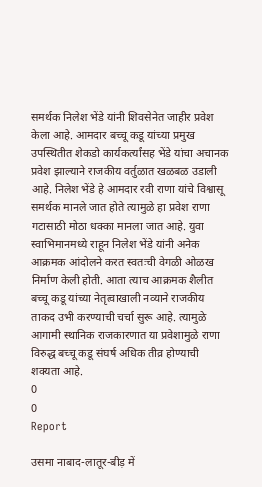समर्थक निलेश भेंडे यांनी शिवसेनेत जाहीर प्रवेश केला आहे. आमदार बच्चू कडू यांच्या प्रमुख उपस्थितीत शेकडो कार्यकर्त्यांसह भेंडे यांचा अचानक प्रवेश झाल्याने राजकीय वर्तुळात खळबळ उडाली आहे. निलेश भेंडे हे आमदार रवी राणा यांचे विश्वासू समर्थक मानले जात होते त्यामुळे हा प्रवेश राणा गटासाठी मोठा धक्का मानला जात आहे. युवा स्वाभिमानमध्ये राहून निलेश भेंडे यांनी अनेक आक्रमक आंदोलने करत स्वतःची वेगळी ओळख निर्माण केली होती. आता त्याच आक्रमक शैलीत बच्चू कडू यांच्या नेतृत्वाखाली नव्याने राजकीय ताकद उभी करण्याची चर्चा सुरू आहे. त्यामुळे आगामी स्थानिक राजकारणात या प्रवेशामुळे राणा विरुद्ध बच्चू कडू संघर्ष अधिक तीव्र होण्याची शक्यता आहे.
0
0
Report

उसमा नाबाद-लातूर-बीड़ में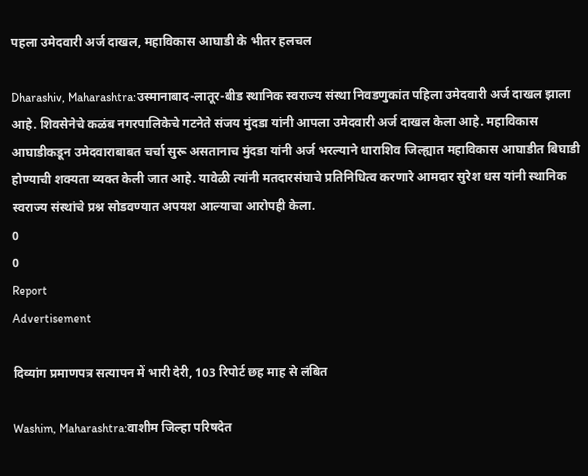पहला उमेदवारी अर्ज दाखल, महाविकास आघाडी के भीतर हलचल

Dharashiv, Maharashtra:उस्मानाबाद-लातूर-बीड स्थानिक स्वराज्य संस्था निवडणुकांत पहिला उमेदवारी अर्ज दाखल झाला आहे. शिवसेनेचे कळंब नगरपालिकेचे गटनेते संजय मुंदडा यांनी आपला उमेदवारी अर्ज दाखल केला आहे. महाविकास आघाडीकडून उमेदवाराबाबत चर्चा सुरू असतानाच मुंदडा यांनी अर्ज भरल्याने धाराशिव जिल्ह्यात महाविकास आघाडीत बिघाडी होण्याची शक्यता व्यक्त केली जात आहे. यावेळी त्यांनी मतदारसंघाचे प्रतिनिधित्व करणारे आमदार सुरेश धस यांनी स्थानिक स्वराज्य संस्थांचे प्रश्न सोडवण्यात अपयश आल्याचा आरोपही केला.
0
0
Report
Advertisement

दिव्यांग प्रमाणपत्र सत्यापन में भारी देरी, 103 रिपोर्ट छह माह से लंबित

Washim, Maharashtra:वाशीम जिल्हा परिषदेत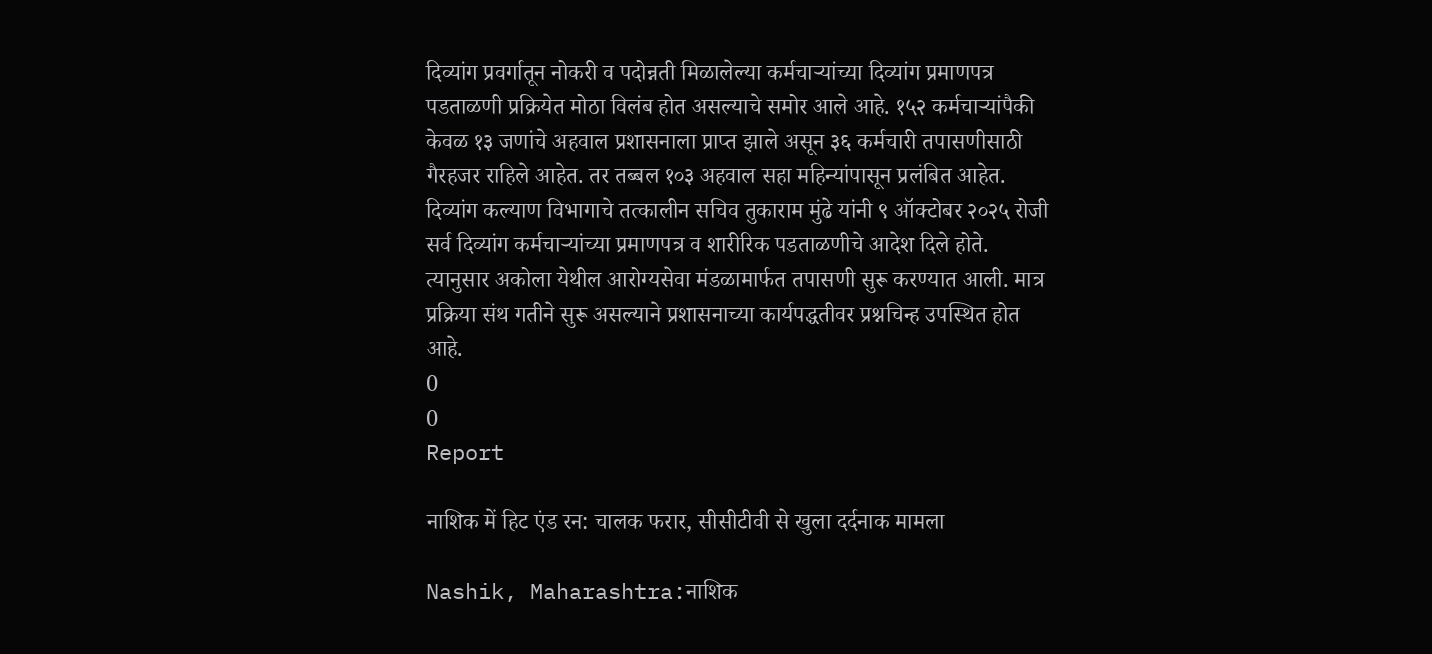दिव्यांग प्रवर्गातून नोकरी व पदोन्नती मिळालेल्या कर्मचाऱ्यांच्या दिव्यांग प्रमाणपत्र पडताळणी प्रक्रियेत मोठा विलंब होत असल्याचे समोर आले आहे. १५२ कर्मचाऱ्यांपैकी केवळ १३ जणांचे अहवाल प्रशासनाला प्राप्त झाले असून ३६ कर्मचारी तपासणीसाठी गैरहजर राहिले आहेत. तर तब्बल १०३ अहवाल सहा महिन्यांपासून प्रलंबित आहेत. दिव्यांग कल्याण विभागाचे तत्कालीन सचिव तुकाराम मुंढे यांनी ९ ऑक्टोबर २०२५ रोजी सर्व दिव्यांग कर्मचाऱ्यांच्या प्रमाणपत्र व शारीरिक पडताळणीचे आदेश दिले होते. त्यानुसार अकोला येथील आरोग्यसेवा मंडळामार्फत तपासणी सुरू करण्यात आली. मात्र प्रक्रिया संथ गतीने सुरू असल्याने प्रशासनाच्या कार्यपद्धतीवर प्रश्नचिन्ह उपस्थित होत आहे.
0
0
Report

नाशिक में हिट एंड रन: चालक फरार, सीसीटीवी से खुला दर्दनाक मामला

Nashik, Maharashtra:नाशिक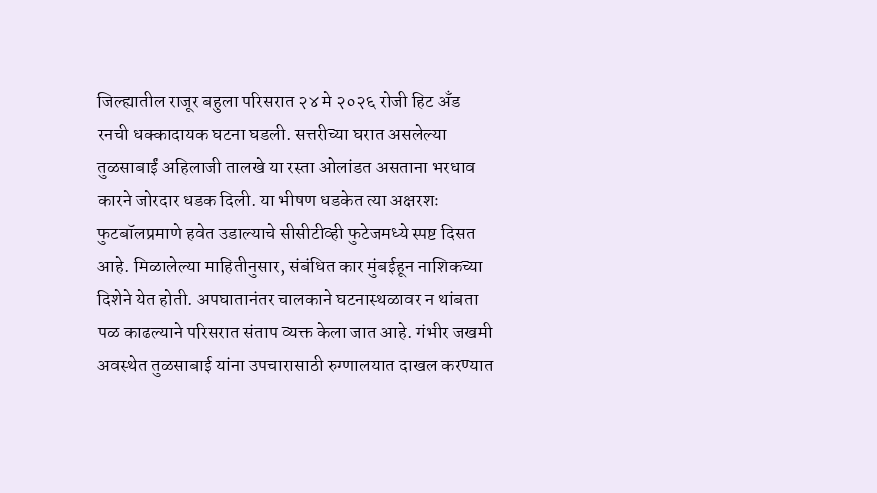जिल्ह्यातील राजूर बहुला परिसरात २४ मे २०२६ रोजी हिट अँड रनची धक्कादायक घटना घडली. सत्तरीच्या घरात असलेल्या तुळसाबाईं अहिलाजी तालखे या रस्ता ओलांडत असताना भरधाव कारने जोरदार धडक दिली. या भीषण धडकेत त्या अक्षरशः फुटबॉलप्रमाणे हवेत उडाल्याचे सीसीटीव्ही फुटेजमध्ये स्पष्ट दिसत आहे. मिळालेल्या माहितीनुसार, संबंधित कार मुंबईहून नाशिकच्या दिशेने येत होती. अपघातानंतर चालकाने घटनास्थळावर न थांबता पळ काढल्याने परिसरात संताप व्यक्त केला जात आहे. गंभीर जखमी अवस्थेत तुळसाबाई यांना उपचारासाठी रुग्णालयात दाखल करण्यात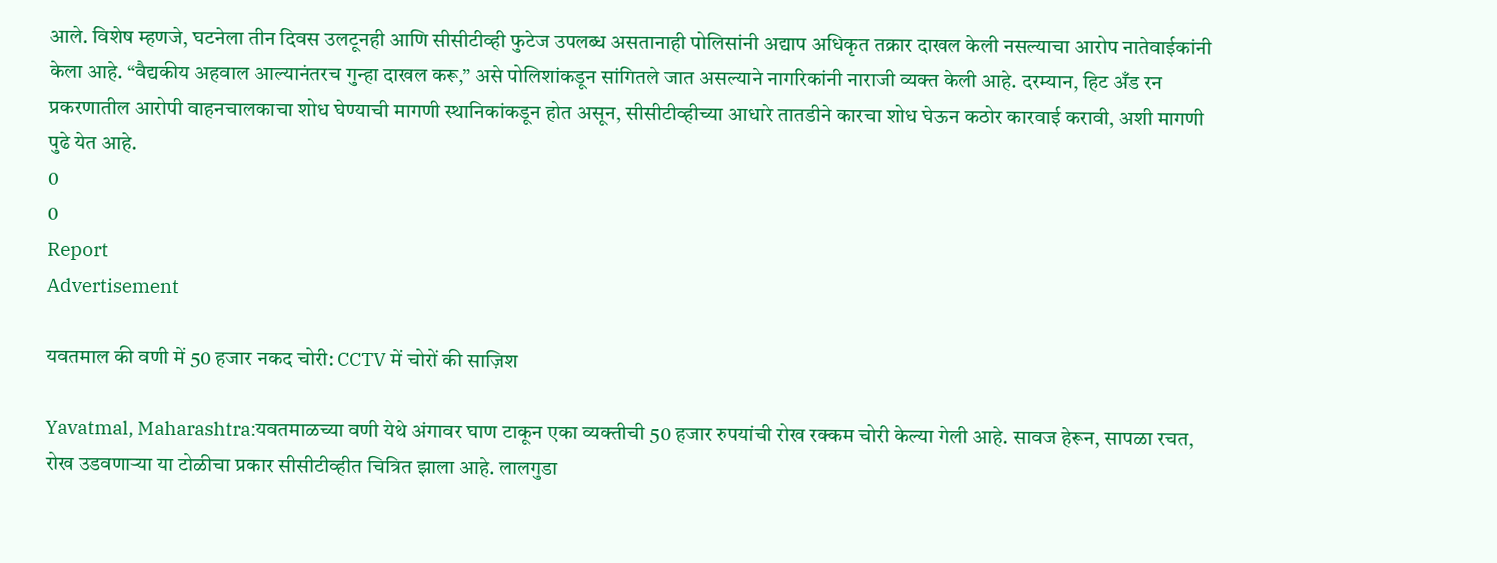आले. विशेष म्हणजे, घटनेला तीन दिवस उलटूनही आणि सीसीटीव्ही फुटेज उपलब्ध असतानाही पोलिसांनी अद्याप अधिकृत तक्रार दाखल केली नसल्याचा आरोप नातेवाईकांनी केला आहे. “वैद्यकीय अहवाल आल्यानंतरच गुन्हा दाखल करू,” असे पोलिशांकडून सांगितले जात असल्याने नागरिकांनी नाराजी व्यक्त केली आहे. दरम्यान, हिट अँड रन प्रकरणातील आरोपी वाहनचालकाचा शोध घेण्याची मागणी स्थानिकांकडून होत असून, सीसीटीव्हीच्या आधारे तातडीने कारचा शोध घेऊन कठोर कारवाई करावी, अशी मागणी पुढे येत आहे.
0
0
Report
Advertisement

यवतमाल की वणी में 50 हजार नकद चोरी: CCTV में चोरों की साज़िश

Yavatmal, Maharashtra:यवतमाळच्या वणी येथे अंगावर घाण टाकून एका व्यक्तीची 50 हजार रुपयांची रोख रक्कम चोरी केल्या गेली आहे. सावज हेरून, सापळा रचत, रोख उडवणाऱ्या या टोळीचा प्रकार सीसीटीव्हीत चित्रित झाला आहे. लालगुडा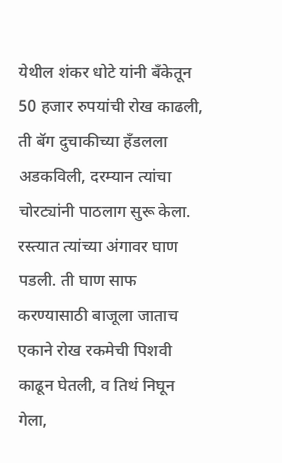येथील शंकर धोटे यांनी बँकेतून 50 हजार रुपयांची रोख काढली, ती बॅग दुचाकीच्या हँडलला अडकविली, दरम्यान त्यांचा चोरट्यांनी पाठलाग सुरू केला. रस्त्यात त्यांच्या अंगावर घाण पडली. ती घाण साफ करण्यासाठी बाजूला जाताच एकाने रोख रकमेची पिशवी काढून घेतली, व तिथं निघून गेला,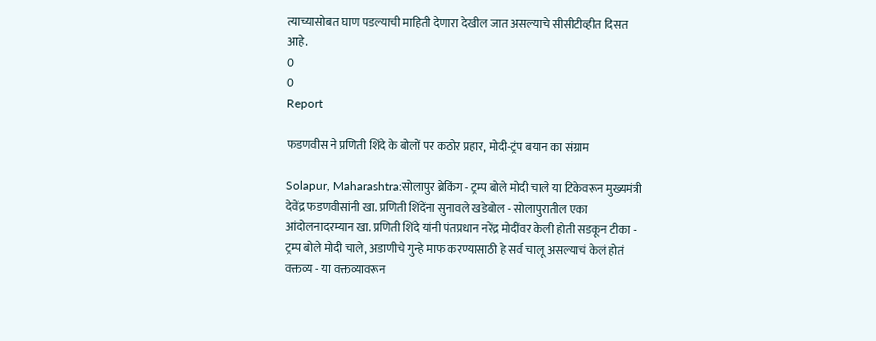त्याच्यासोबत घाण पडल्याची माहिती देणारा देखील जात असल्याचे सीसीटीव्हीत दिसत आहे.
0
0
Report

फडणवीस ने प्रणिती शिंदे के बोलों पर कठोर प्रहार, मोदी-ट्रंप बयान का संग्राम

Solapur, Maharashtra:सोलापुर ब्रेकिंग - ट्रम्प बोले मोदी चाले या टिकेवरून मुख्यमंत्री देवेंद्र फडणवीसांनी खा. प्रणिती शिंदेंना सुनावले खडेबोल - सोलापुरातील एका आंदोलनादरम्यान खा. प्रणिती शिंदे यांनी पंतप्रधान नरेंद्र मोदींवर केली होती सडकून टीका - ट्रम्प बोले मोदी चाले, अडाणीचे गुन्हे माफ करण्यासाठी हे सर्व चालू असल्याचं केलं होतं वक्तव्य - या वक्तव्यावरून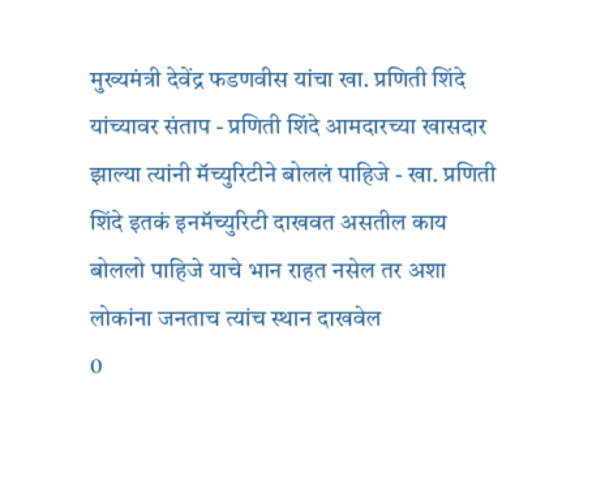मुख्यमंत्री देवेंद्र फडणवीस यांचा खा. प्रणिती शिंदे यांच्यावर संताप - प्रणिती शिंदे आमदारच्या खासदार झाल्या त्यांनी मॅच्युरिटीने बोललं पाहिजे - खा. प्रणिती शिंदे इतकं इनमॅच्युरिटी दाखवत असतील काय बोललो पाहिजे याचे भान राहत नसेल तर अशा लोकांना जनताच त्यांच स्थान दाखवेल
0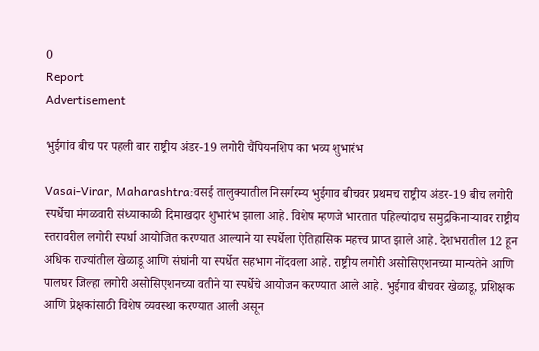0
Report
Advertisement

भुईगांव बीच पर पहली बार राष्ट्रीय अंडर-19 लगोरी चैंपियनशिप का भव्य शुभारंभ

Vasai-Virar, Maharashtra:वसई तालुक्यातील निसर्गरम्य भुईगाव बीचवर प्रथमच राष्ट्रीय अंडर-19 बीच लगोरी स्पर्धेचा मंगळवारी संध्याकाळी दिमाखदार शुभारंभ झाला आहे. विशेष म्हणजे भारतात पहिल्यांदाच समुद्रकिनाऱ्यावर राष्ट्रीय स्तरावरील लगोरी स्पर्धा आयोजित करण्यात आल्याने या स्पर्धेला ऐतिहासिक महत्त्व प्राप्त झाले आहे. देशभरातील 12 हून अधिक राज्यांतील खेळाडू आणि संघांनी या स्पर्धेत सहभाग नोंदवला आहे. राष्ट्रीय लगोरी असोसिएशनच्या मान्यतेने आणि पालघर जिल्हा लगोरी असोसिएशनच्या वतीने या स्पर्धेचे आयोजन करण्यात आले आहे. भुईगाव बीचवर खेळाडू, प्रशिक्षक आणि प्रेक्षकांसाठी विशेष व्यवस्था करण्यात आली असून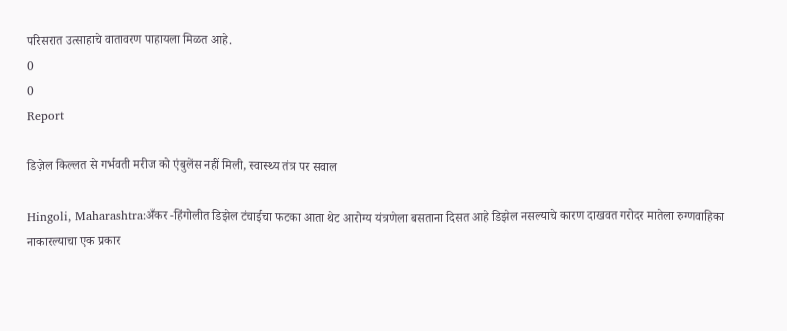परिसरात उत्साहाचे वातावरण पाहायला मिळत आहे.
0
0
Report

डिज़ेल किल्लत से गर्भवती मरीज को एंबुलेंस नहीं मिली, स्वास्थ्य तंत्र पर सवाल

Hingoli, Maharashtra:अँकर -हिंगोलीत डिझेल टंचाईचा फटका आता थेट आरोग्य यंत्रणेला बसताना दिसत आहे डिझेल नसल्याचे कारण दाखवत गरोदर मातेला रुग्णवाहिका नाकारल्याचा एक प्रकार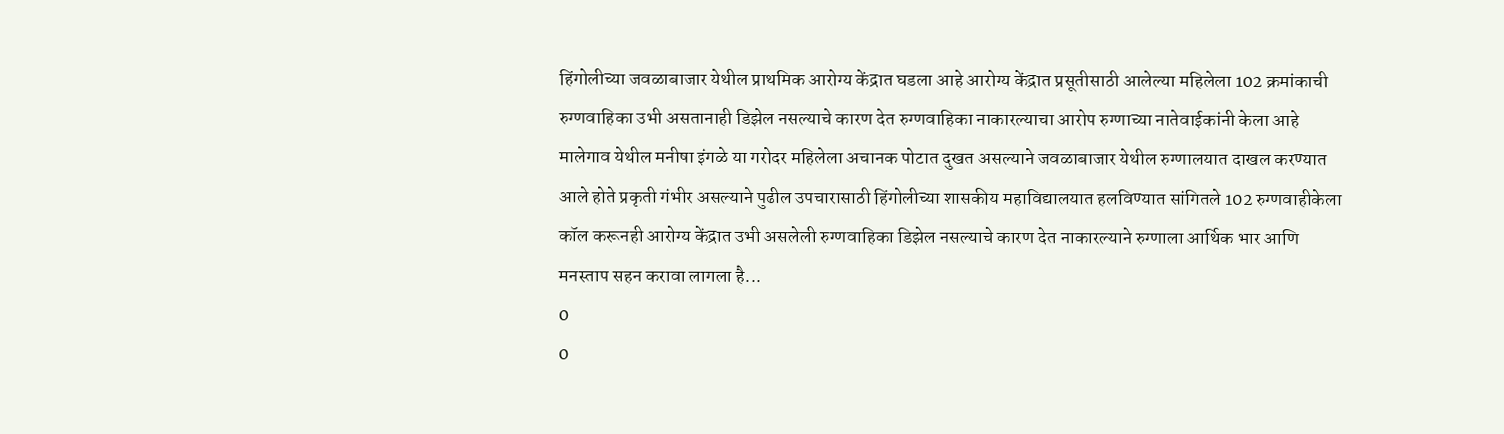हिंगोलीच्या जवळाबाजार येथील प्राथमिक आरोग्य केंद्रात घडला आहे आरोग्य केंद्रात प्रसूतीसाठी आलेल्या महिलेला 102 क्रमांकाची रुग्णवाहिका उभी असतानाही डिझेल नसल्याचे कारण देत रुग्णवाहिका नाकारल्याचा आरोप रुग्णाच्या नातेवाईकांनी केला आहे मालेगाव येथील मनीषा इंगळे या गरोदर महिलेला अचानक पोटात दुखत असल्याने जवळाबाजार येथील रुग्णालयात दाखल करण्यात आले होते प्रकृती गंभीर असल्याने पुढील उपचारासाठी हिंगोलीच्या शासकीय महाविद्यालयात हलविण्यात सांगितले 102 रुग्णवाहीकेला कॉल करूनही आरोग्य केंद्रात उभी असलेली रुग्णवाहिका डिझेल नसल्याचे कारण देत नाकारल्याने रुग्णाला आर्थिक भार आणि मनस्ताप सहन करावा लागला है...
0
0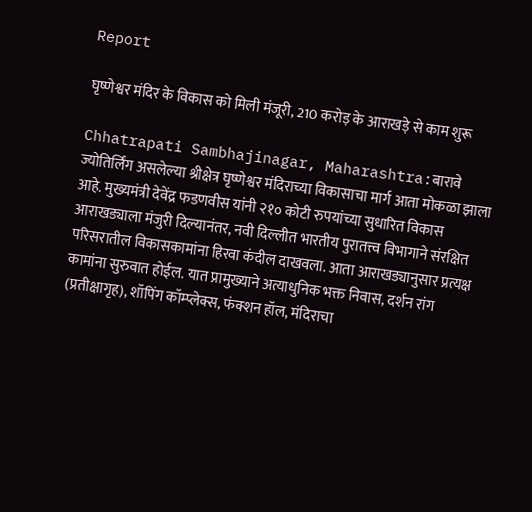Report

घृष्णेश्वर मंदिर के विकास को मिली मंजूरी, 210 करोड़ के आराखड़े से काम शुरू

Chhatrapati Sambhajinagar, Maharashtra:बारावे ज्योतिर्लिंग असलेल्या श्रीक्षेत्र घृष्णेश्वर मंदिराच्या विकासाचा मार्ग आता मोकळा झाला आहे. मुख्यमंत्री देवेंद्र फडणवीस यांनी २१० कोटी रुपयांच्या सुधारित विकास आराखड्याला मंजुरी दिल्यानंतर, नवी दिल्लीत भारतीय पुरातत्त्व विभागाने संरक्षित परिसरातील विकासकामांना हिरवा कंदील दाखवला. आता आराखड्यानुसार प्रत्यक्ष कामांना सुरुवात होईल. यात प्रामुख्याने अत्याधुनिक भक्त निवास, दर्शन रांग (प्रतीक्षागृह), शॉपिंग कॉम्प्लेक्स, फंक्शन हॉल, मंदिराचा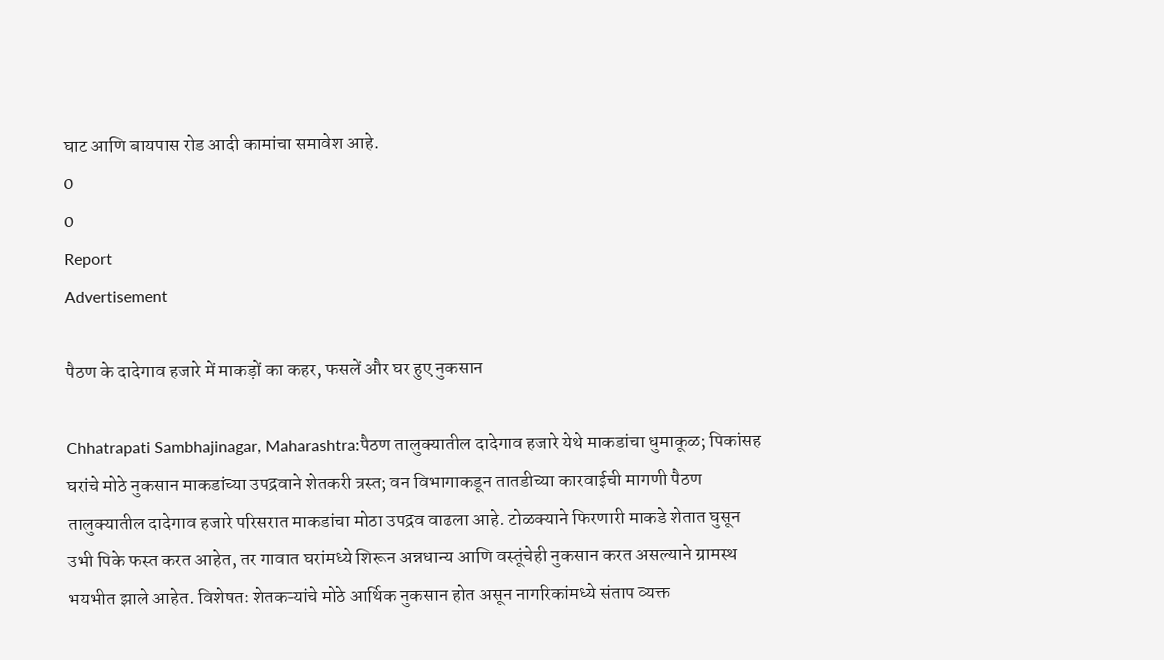घाट आणि बायपास रोड आदी कामांचा समावेश आहे.
0
0
Report
Advertisement

पैठण के दादेगाव हजारे में माकड़ों का कहर, फसलें और घर हुए नुकसान

Chhatrapati Sambhajinagar, Maharashtra:पैठण तालुक्यातील दादेगाव हजारे येथे माकडांचा धुमाकूळ; पिकांसह घरांचे मोठे नुकसान माकडांच्या उपद्रवाने शेतकरी त्रस्त; वन विभागाकडून तातडीच्या कारवाईची मागणी पैठण तालुक्यातील दादेगाव हजारे परिसरात माकडांचा मोठा उपद्रव वाढला आहे. टोळक्याने फिरणारी माकडे शेतात घुसून उभी पिके फस्त करत आहेत, तर गावात घरांमध्ये शिरून अन्नधान्य आणि वस्तूंचेही नुकसान करत असल्याने ग्रामस्थ भयभीत झाले आहेत. विशेषतः शेतकऱ्यांचे मोठे आर्थिक नुकसान होत असून नागरिकांमध्ये संताप व्यक्त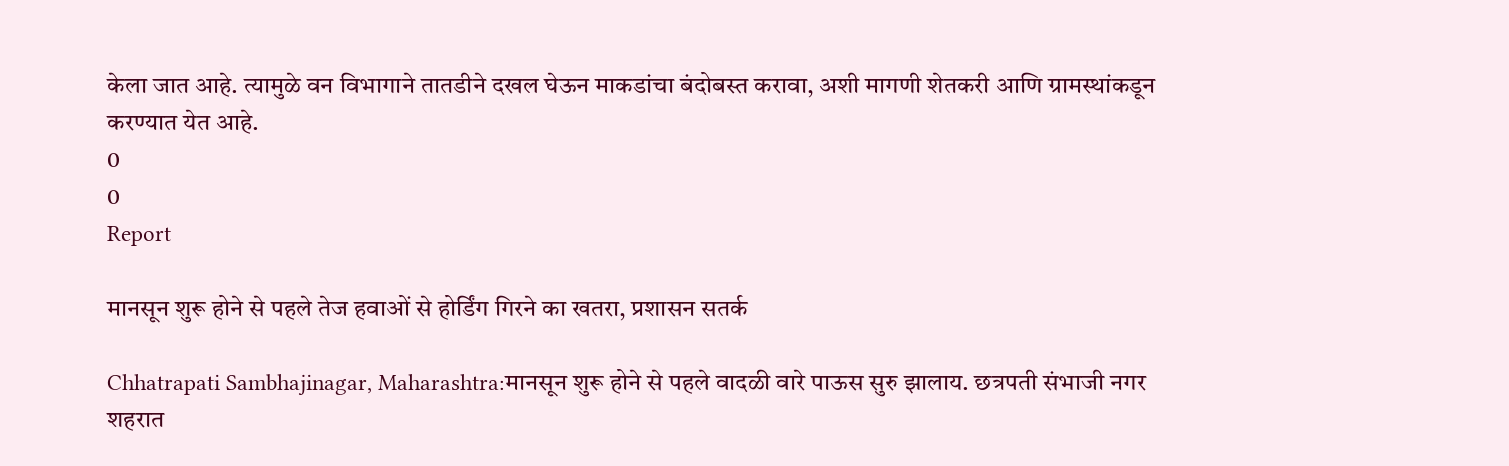केला जात आहे. त्यामुळे वन विभागाने तातडीने दखल घेऊन माकडांचा बंदोबस्त करावा, अशी मागणी शेतकरी आणि ग्रामस्थांकडून करण्यात येत आहे.
0
0
Report

मानसून शुरू होने से पहले तेज हवाओं से होर्डिंग गिरने का खतरा, प्रशासन सतर्क

Chhatrapati Sambhajinagar, Maharashtra:मानसून शुरू होने से पहले वादळी वारे पाऊस सुरु झालाय. छत्रपती संभाजी नगर शहरात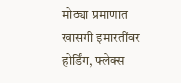मोठ्या प्रमाणात खासगी इमारतींवर होर्डिंग, फ्लेक्स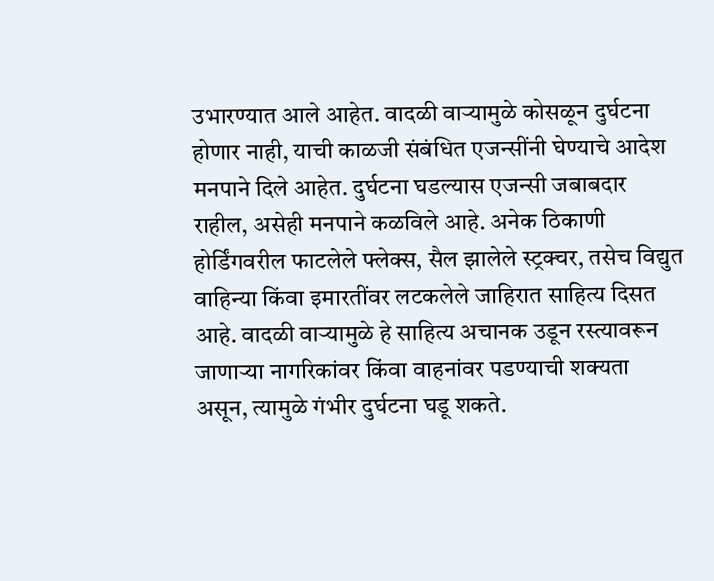उभारण्यात आले आहेत. वादळी वाऱ्यामुळे कोसळून दुर्घटना होणार नाही, याची काळजी संबंधित एजन्सींनी घेण्याचे आदेश मनपाने दिले आहेत. दुर्घटना घडल्यास एजन्सी जबाबदार राहील, असेही मनपाने कळविले आहे. अनेक ठिकाणी होर्डिंगवरील फाटलेले फ्लेक्स, सैल झालेले स्ट्रक्चर, तसेच विद्युत वाहिन्या किंवा इमारतींवर लटकलेले जाहिरात साहित्य दिसत आहे. वादळी वाऱ्यामुळे हे साहित्य अचानक उडून रस्त्यावरून जाणाऱ्या नागरिकांवर किंवा वाहनांवर पडण्याची शक्यता असून, त्यामुळे गंभीर दुर्घटना घडू शकते.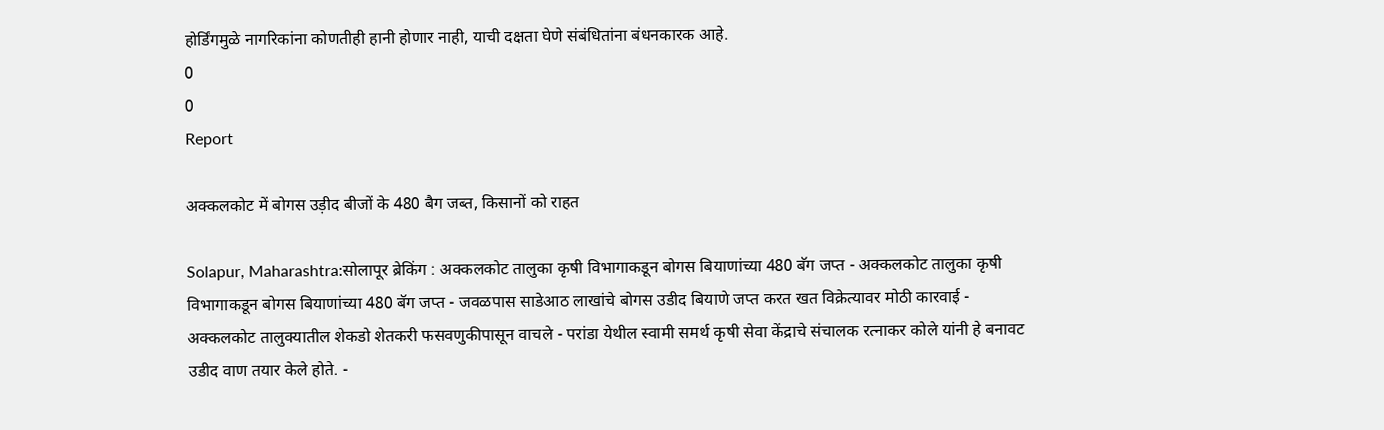होर्डिंगमुळे नागरिकांना कोणतीही हानी होणार नाही, याची दक्षता घेणे संबंधितांना बंधनकारक आहे.
0
0
Report

अक्कलकोट में बोगस उड़ीद बीजों के 480 बैग जब्त, किसानों को राहत

Solapur, Maharashtra:सोलापूर ब्रेकिंग : अक्कलकोट तालुका कृषी विभागाकडून बोगस बियाणांच्या 480 बॅग जप्त - अक्कलकोट तालुका कृषी विभागाकडून बोगस बियाणांच्या 480 बॅग जप्त - जवळपास साडेआठ लाखांचे बोगस उडीद बियाणे जप्त करत खत विक्रेत्यावर मोठी कारवाई - अक्कलकोट तालुक्यातील शेकडो शेतकरी फसवणुकीपासून वाचले - परांडा येथील स्वामी समर्थ कृषी सेवा केंद्राचे संचालक रत्नाकर कोले यांनी हे बनावट उडीद वाण तयार केले होते. -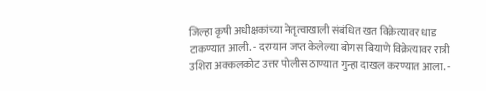जिल्हा कृषी अधीक्षकांच्या नेतृत्वाखाली संबंधित खत विक्रेत्यावर धाड टाकण्यात आली. - दरम्यान जप्त केलेल्या बोगस बियाणे विक्रेत्यावर रात्री उशिरा अक्कलकोट उत्तर पोलीस ठाण्यात गुन्हा दाखल करण्यात आला. -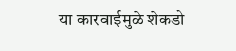या कारवाईमुळे शेकडो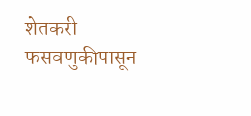शेतकरी फसवणुकीपासून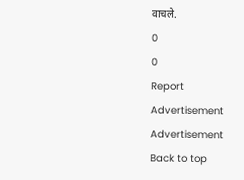वाचले.
0
0
Report
Advertisement
Advertisement
Back to top